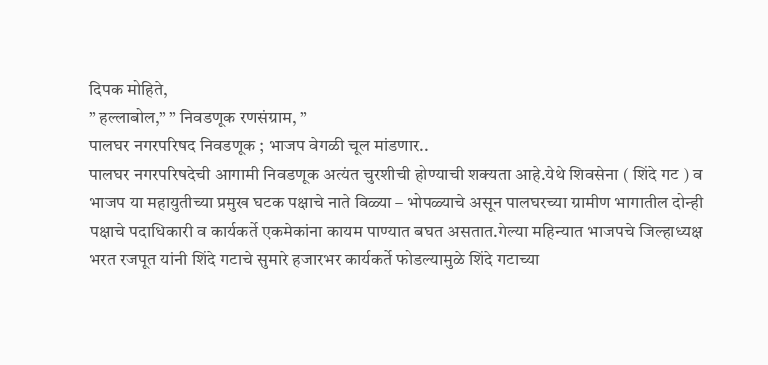दिपक मोहिते,
” हल्लाबोल,” ” निवडणूक रणसंग्राम, ”
पालघर नगरपरिषद निवडणूक ; भाजप वेगळी चूल मांडणार..
पालघर नगरपरिषदेची आगामी निवडणूक अत्यंत चुरशीची होण्याची शक्यता आहे.येथे शिवसेना ( शिंदे गट ) व भाजप या महायुतीच्या प्रमुख घटक पक्षाचे नाते विळ्या – भोपळ्याचे असून पालघरच्या ग्रामीण भागातील दोन्ही पक्षाचे पदाधिकारी व कार्यकर्ते एकमेकांना कायम पाण्यात बघत असतात.गेल्या महिन्यात भाजपचे जिल्हाध्यक्ष भरत रजपूत यांनी शिंदे गटाचे सुमारे हजारभर कार्यकर्ते फोडल्यामुळे शिंदे गटाच्या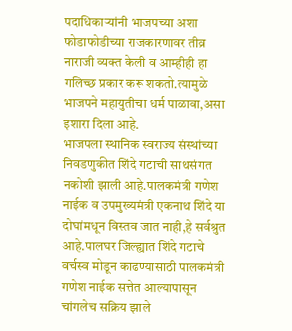पदाधिकाऱ्यांनी भाजपच्या अशा फोडाफोडीच्या राजकारणावर तीव्र नाराजी व्यक्त केली व आम्हीही हा गलिच्छ प्रकार करू शकतो.त्यामुळे भाजपने महायुतीचा धर्म पाळावा,असा इशारा दिला आहे.
भाजपला स्थानिक स्वराज्य संस्थांच्या निवडणुकीत शिंदे गटाची साथसंगत नकोशी झाली आहे.पालकमंत्री गणेश नाईक व उपमुख्यमंत्री एकनाथ शिंदे या दोघांमधून विस्तव जात नाही,हे सर्वश्रुत आहे.पालघर जिल्ह्यात शिंदे गटाचे वर्चस्व मोडून काढण्यासाठी पालकमंत्री गणेश नाईक सत्तेत आल्यापासून चांगलेच सक्रिय झाले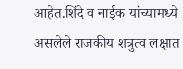आहेत.शिंदे व नाईक यांच्यामध्ये असलेले राजकीय शत्रुत्व लक्षात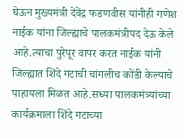घेऊन मुख्यमंत्री देवेंद्र फडणवीस यांनीही गणेश नाईक यांना जिल्ह्याचे पालकमंत्रीपद देऊ केले आहे.त्याचा पुरेपूर वापर करत नाईक यांनी जिल्ह्यात शिंदे गटाची चांगलीच कोंडी केल्याचे पाहायला मिळत आहे.सध्या पालकमंत्र्यांच्या कार्यक्रमाला शिंदे गटाच्या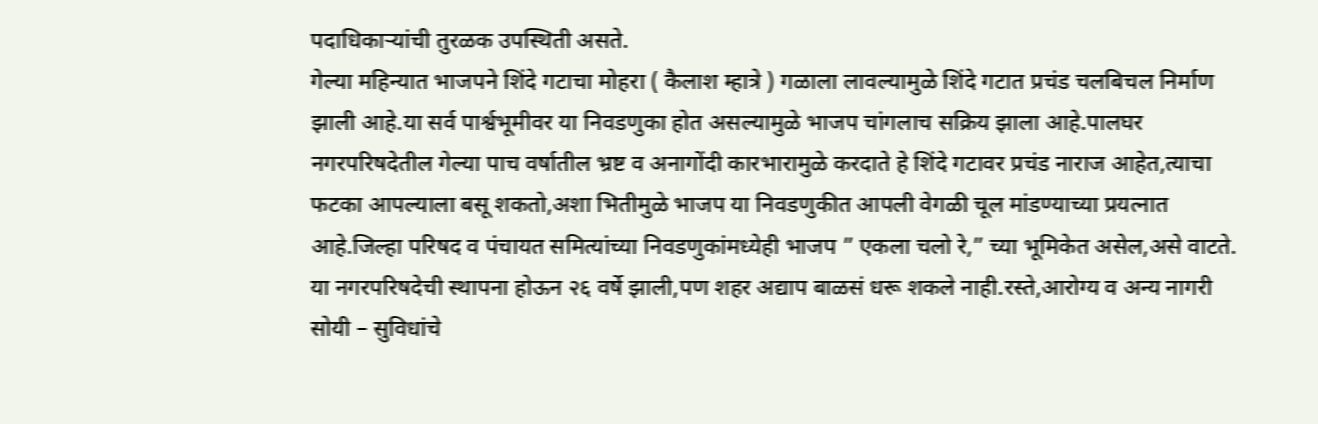पदाधिकाऱ्यांची तुरळक उपस्थिती असते.
गेल्या महिन्यात भाजपने शिंदे गटाचा मोहरा ( कैलाश म्हात्रे ) गळाला लावल्यामुळे शिंदे गटात प्रचंड चलबिचल निर्माण झाली आहे.या सर्व पार्श्वभूमीवर या निवडणुका होत असल्यामुळे भाजप चांगलाच सक्रिय झाला आहे.पालघर नगरपरिषदेतील गेल्या पाच वर्षातील भ्रष्ट व अनागोंदी कारभारामुळे करदाते हे शिंदे गटावर प्रचंड नाराज आहेत,त्याचा फटका आपल्याला बसू शकतो,अशा भितीमुळे भाजप या निवडणुकीत आपली वेगळी चूल मांडण्याच्या प्रयत्नात आहे.जिल्हा परिषद व पंचायत समित्यांच्या निवडणुकांमध्येही भाजप ” एकला चलो रे,” च्या भूमिकेत असेल,असे वाटते.
या नगरपरिषदेची स्थापना होऊन २६ वर्षे झाली,पण शहर अद्याप बाळसं धरू शकले नाही.रस्ते,आरोग्य व अन्य नागरी सोयी – सुविधांचे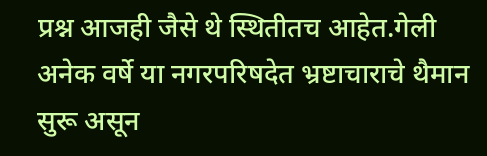प्रश्न आजही जैसे थे स्थितीतच आहेत.गेली अनेक वर्षे या नगरपरिषदेत भ्रष्टाचाराचे थैमान सुरू असून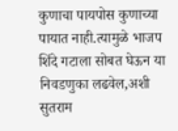कुणाचा पायपोस कुणाच्या पायात नाही.त्यामुळे भाजप शिंदे गटाला सोबत घेऊन या निवडणुका लढवेल,अशी सुतराम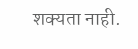शक्यता नाही.